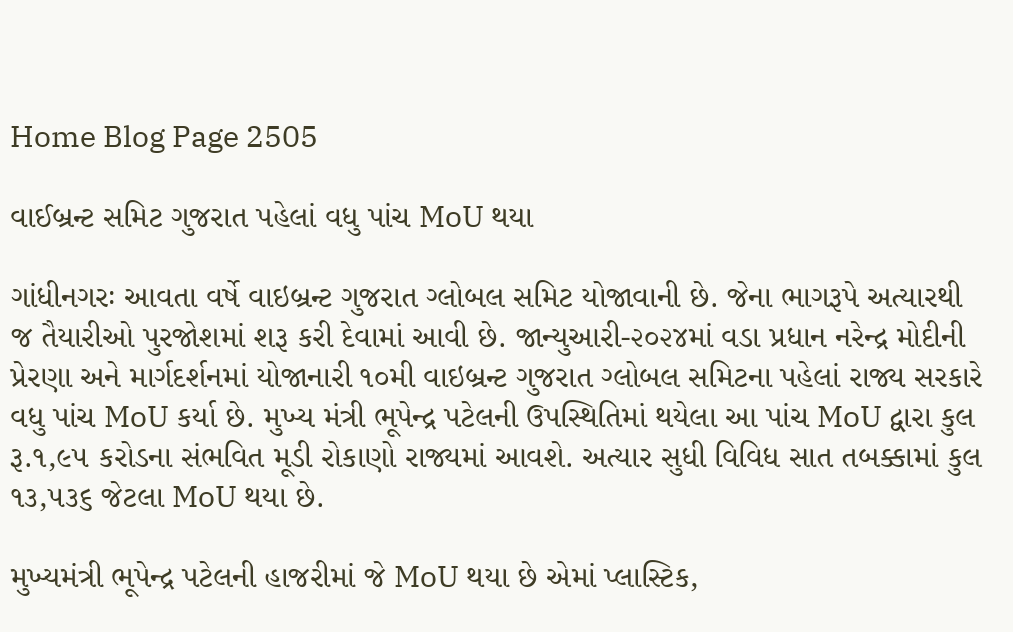Home Blog Page 2505

વાઈબ્રન્ટ સમિટ ગુજરાત પહેલાં વધુ પાંચ MoU થયા

ગાંધીનગરઃ આવતા વર્ષે વાઇબ્રન્ટ ગુજરાત ગ્લોબલ સમિટ યોજાવાની છે. જેના ભાગરૂપે અત્યારથી જ તૈયારીઓ પુરજોશમાં શરૂ કરી દેવામાં આવી છે. જાન્યુઆરી-૨૦૨૪માં વડા પ્રધાન નરેન્દ્ર મોદીની પ્રેરણા અને માર્ગદર્શનમાં યોજાનારી ૧૦મી વાઇબ્રન્ટ ગુજરાત ગ્લોબલ સમિટના પહેલાં રાજ્ય સરકારે વધુ પાંચ MoU કર્યા છે. મુખ્ય મંત્રી ભૂપેન્દ્ર પટેલની ઉપસ્થિતિમાં થયેલા આ પાંચ MoU દ્વારા કુલ રૂ.૧,૯૫ કરોડના સંભવિત મૂડી રોકાણો રાજ્યમાં આવશે. અત્યાર સુધી વિવિધ સાત તબક્કામાં કુલ ૧૩,૫૩૬ જેટલા MoU થયા છે.

મુખ્યમંત્રી ભૂપેન્દ્ર પટેલની હાજરીમાં જે MoU થયા છે એમાં પ્લાસ્ટિક,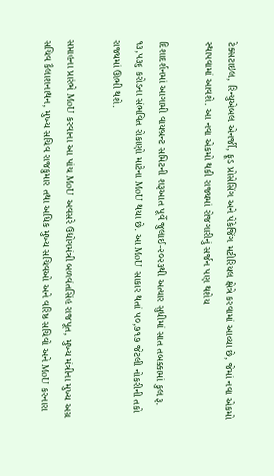ટેક્સટાઇલ, રિન્યુએબલ એનર્જી, ફૂડ પ્રોસેસિંગ અને પેકેજિંગ મટીરિયલ ક્ષેત્રે કરવામાં આવ્યા છે, જેમાં નવા એકમો સ્થાપવામાં આવશે. આ નવા એકમો થકી રાજ્યમાં રોજગારીનું સર્જન પણ થશેય

દિશાદર્શનમાં આગામી વાયબ્રન્‍ટ સમિટની શરૂઆત પૂર્વે જુલાઈ-૨૦૨૩થી અત્યાર સુધીમાં સાત તબક્કામાં કુલ રૂ. ૧૩,૫૩૬ કરોડના સંભવિત રોકાણો માટેના MoU થયા છે. આ MoU સાકાર થતાં ૫૦,૭૧૭ જેટલી નોકરીની તકો રાજ્યમાં ઊભી થશે.

સપ્તાહના પ્રારંભે MoU કરવાના આ પાંચ MoU અવસરે ઉદ્યોગમંત્રી બળવંતસિંહ રાજપૂત, મુખ્ય મંત્રીના મુખ્ય અગ્ર સચિવ કૈલાશનાથન, મુખ્ય સચિવ રાજકુમાર તથા અધિક મુખ્ય સચિવઓ અને વરિષ્ઠ સચિવો અને MoU કરનારા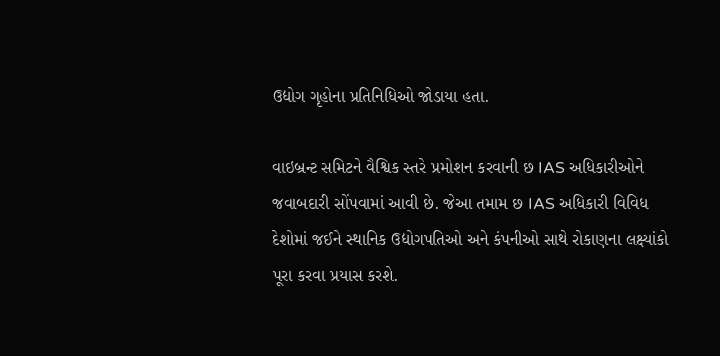ઉદ્યોગ ગૃહોના પ્રતિનિધિઓ જોડાયા હતા.

વાઇબ્રન્ટ સમિટને વૈશ્વિક સ્તરે પ્રમોશન કરવાની છ IAS અધિકારીઓને જવાબદારી સોંપવામાં આવી છે. જેઆ તમામ છ IAS અધિકારી વિવિધ દેશોમાં જઈને સ્થાનિક ઉદ્યોગપતિઓ અને કંપનીઓ સાથે રોકાણના લક્ષ્યાંકો પૂરા કરવા પ્રયાસ કરશે.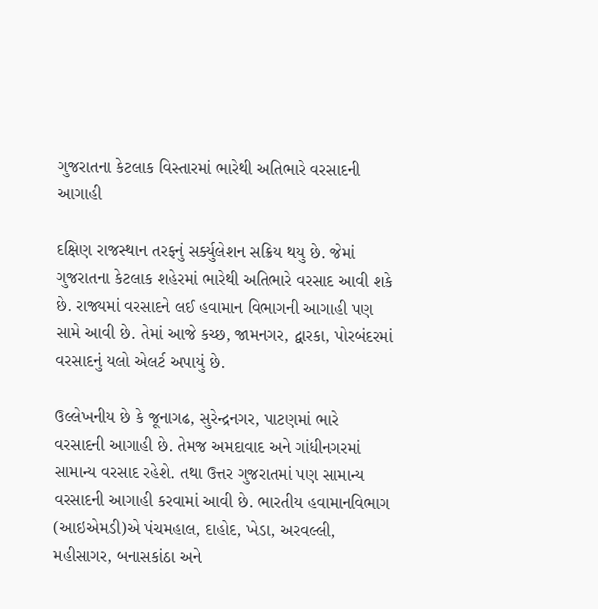ગુજરાતના કેટલાક વિસ્તારમાં ભારેથી અતિભારે વરસાદની આગાહી

દક્ષિણ રાજસ્થાન તરફનું સર્ક્યુલેશન સક્રિય થયુ છે. જેમાં ગુજરાતના કેટલાક શહેરમાં ભારેથી અતિભારે વરસાદ આવી શકે છે. રાજ્યમાં વરસાદને લઈ હવામાન વિભાગની આગાહી પણ સામે આવી છે. તેમાં આજે કચ્છ, જામનગર, દ્વારકા, પોરબંદરમાં વરસાદનું યલો એલર્ટ અપાયું છે.

ઉલ્લેખનીય છે કે જૂનાગઢ, સુરેન્દ્રનગર, પાટણમાં ભારે વરસાદની આગાહી છે. તેમજ અમદાવાદ અને ગાંધીનગરમાં સામાન્ય વરસાદ રહેશે. તથા ઉત્તર ગુજરાતમાં પણ સામાન્ય વરસાદની આગાહી કરવામાં આવી છે. ભારતીય હવામાનવિભાગ (આઇએમડી)એ પંચમહાલ, દાહોદ, ખેડા, અરવલ્લી, મહીસાગર, બનાસકાંઠા અને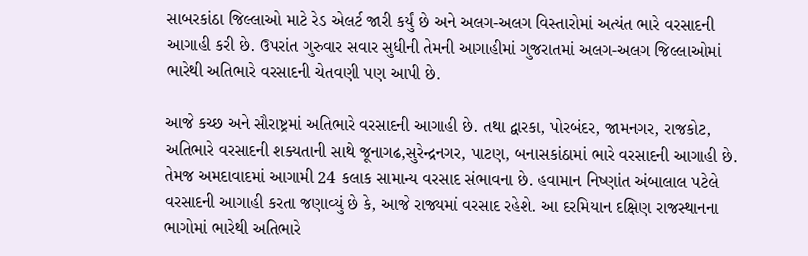સાબરકાંઠા જિલ્લાઓ માટે રેડ એલર્ટ જારી કર્યું છે અને અલગ-અલગ વિસ્તારોમાં અત્યંત ભારે વરસાદની આગાહી કરી છે. ઉપરાંત ગુરુવાર સવાર સુધીની તેમની આગાહીમાં ગુજરાતમાં અલગ-અલગ જિલ્લાઓમાં ભારેથી અતિભારે વરસાદની ચેતવણી પણ આપી છે.

આજે કચ્છ અને સૌરાષ્ટ્રમાં અતિભારે વરસાદની આગાહી છે. તથા દ્વારકા, પોરબંદર, જામનગર, રાજકોટ, અતિભારે વરસાદની શક્યતાની સાથે જૂનાગઢ,સુરેન્દ્રનગર, પાટણ, બનાસકાંઠામાં ભારે વરસાદની આગાહી છે. તેમજ અમદાવાદમાં આગામી 24 કલાક સામાન્ય વરસાદ સંભાવના છે. હવામાન નિષ્ણાંત અંબાલાલ પટેલે વરસાદની આગાહી કરતા જણાવ્યું છે કે, આજે રાજ્યમાં વરસાદ રહેશે. આ દરમિયાન દક્ષિણ રાજસ્થાનના ભાગોમાં ભારેથી અતિભારે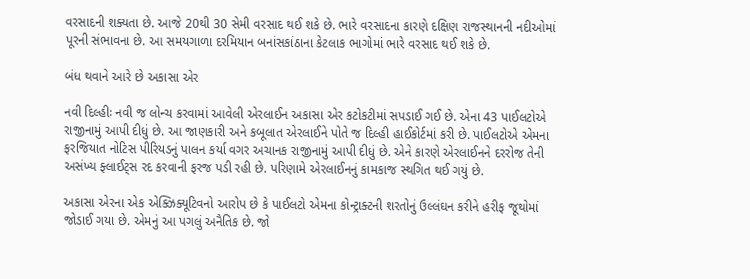વરસાદની શક્યતા છે. આજે 20થી 30 સેમી વરસાદ થઈ શકે છે. ભારે વરસાદના કારણે દક્ષિણ રાજસ્થાનની નદીઓમાં પૂરની સંભાવના છે. આ સમયગાળા દરમિયાન બનાંસકાંઠાના કેટલાક ભાગોમાં ભારે વરસાદ થઈ શકે છે.

બંધ થવાને આરે છે અકાસા એર

નવી દિલ્હીઃ નવી જ લોન્ચ કરવામાં આવેલી એરલાઈન અકાસા એર કટોકટીમાં સપડાઈ ગઈ છે. એના 43 પાઈલટોએ રાજીનામું આપી દીધું છે. આ જાણકારી અને કબૂલાત એરલાઈને પોતે જ દિલ્હી હાઈકોર્ટમાં કરી છે. પાઈલટોએ એમના ફરજિયાત નોટિસ પીરિયડનું પાલન કર્યા વગર અચાનક રાજીનામું આપી દીધું છે. એને કારણે એરલાઈનને દરરોજ તેની અસંખ્ય ફ્લાઈટ્સ રદ કરવાની ફરજ પડી રહી છે. પરિણામે એરલાઈનનું કામકાજ સ્થગિત થઈ ગયું છે.

અકાસા એરના એક એક્ઝિક્યૂટિવનો આરોપ છે કે પાઈલટો એમના કોન્ટ્રાક્ટની શરતોનું ઉલ્લંઘન કરીને હરીફ જૂથોમાં જોડાઈ ગયા છે. એમનું આ પગલું અનૈતિક છે. જો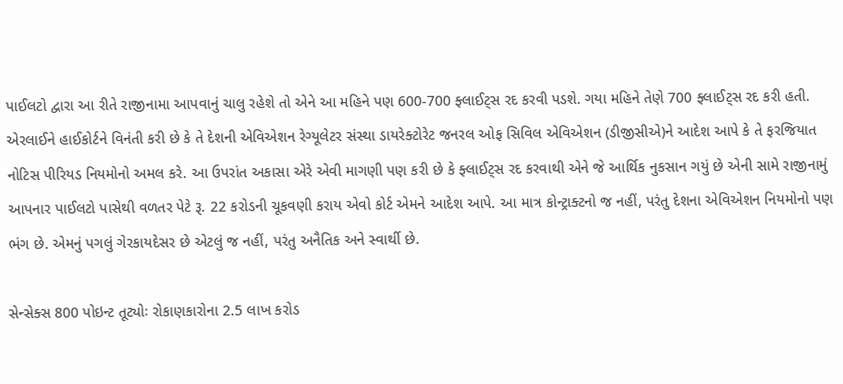પાઈલટો દ્વારા આ રીતે રાજીનામા આપવાનું ચાલુ રહેશે તો એને આ મહિને પણ 600-700 ફ્લાઈટ્સ રદ કરવી પડશે. ગયા મહિને તેણે 700 ફ્લાઈટ્સ રદ કરી હતી. એરલાઈને હાઈકોર્ટને વિનંતી કરી છે કે તે દેશની એવિએશન રેગ્યૂલેટર સંસ્થા ડાયરેક્ટોરેટ જનરલ ઓફ સિવિલ એવિએશન (ડીજીસીએ)ને આદેશ આપે કે તે ફરજિયાત નોટિસ પીરિયડ નિયમોનો અમલ કરે. આ ઉપરાંત અકાસા એરે એવી માગણી પણ કરી છે કે ફ્લાઈટ્સ રદ કરવાથી એને જે આર્થિક નુકસાન ગયું છે એની સામે રાજીનામું આપનાર પાઈલટો પાસેથી વળતર પેટે રૂ. 22 કરોડની ચૂકવણી કરાય એવો કોર્ટ એમને આદેશ આપે. આ માત્ર કોન્ટ્રાક્ટનો જ નહીં, પરંતુ દેશના એવિએશન નિયમોનો પણ ભંગ છે. એમનું પગલું ગેરકાયદેસર છે એટલું જ નહીં, પરંતુ અનૈતિક અને સ્વાર્થી છે.

સેન્સેક્સ 800 પોઇન્ટ તૂટ્યોઃ રોકાણકારોના 2.5 લાખ કરોડ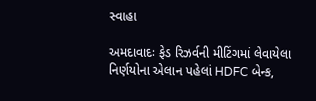સ્વાહા

અમદાવાદઃ ફેડ રિઝર્વની મીટિંગમાં લેવાયેલા નિર્ણયોના એલાન પહેલાં HDFC બેન્ક,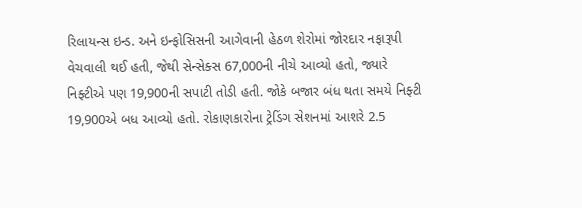રિલાયન્સ ઇન્ડ. અને ઇન્ફોસિસની આગેવાની હેઠળ શેરોમાં જોરદાર નફારૂપી વેચવાલી થઈ હતી, જેથી સેન્સેક્સ 67,000ની નીચે આવ્યો હતો, જ્યારે નિફ્ટીએ પણ 19,900ની સપાટી તોડી હતી. જોકે બજાર બંધ થતા સમયે નિફ્ટી 19,900એ બધ આવ્યો હતો. રોકાણકારોના ટ્રેડિંગ સેશનમાં આશરે 2.5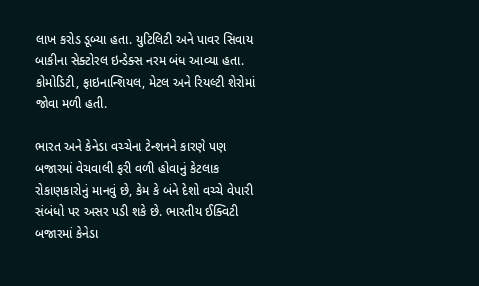લાખ કરોડ ડૂબ્યા હતા. યુટિલિટી અને પાવર સિવાય બાકીના સેક્ટોરલ ઇન્ડેક્સ નરમ બંધ આવ્યા હતા. કોમોડિટી, ફાઇનાન્શિયલ, મેટલ અને રિયલ્ટી શેરોમાં જોવા મળી હતી.

ભારત અને કેનેડા વચ્ચેના ટેન્શનને કારણે પણ બજારમાં વેચવાલી ફરી વળી હોવાનું કેટલાક રોકાણકારોનું માનવું છે, કેમ કે બંને દેશો વચ્ચે વેપારી સંબંધો પર અસર પડી શકે છે. ભારતીય ઈક્વિટી બજારમાં કેનેડા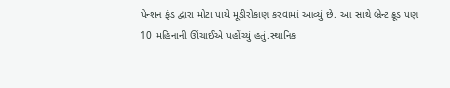પેન્શન ફંડ દ્વારા મોટા પાયે મૂડીરોકાણ કરવામાં આવ્યું છે. આ સાથે બ્રેન્ટ ક્રૂડ પણ 10 મહિનાની ઊંચાઈએ પહોંચ્યું હતું.સ્થાનિક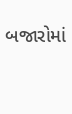બજારોમાં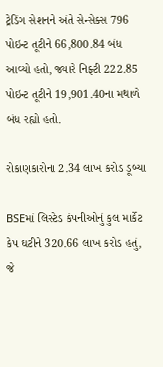ટ્રેડિંગ સેશનને અંતે સેન્સેક્સ 796 પોઇન્ટ તૂટીને 66,800.84 બંધ આવ્યો હતો, જ્યારે નિફ્ટી 222.85 પોઇન્ટ તૂટીને 19,901.40ના મથાળે બંધ રહ્યો હતો.

રોકાણકારોના 2.34 લાખ કરોડ ડૂબ્યા

BSEમાં લિસ્ટેડ કંપનીઓનું કુલ માર્કેટ કેપ ઘટીને 320.66 લાખ કરોડ હતું, જે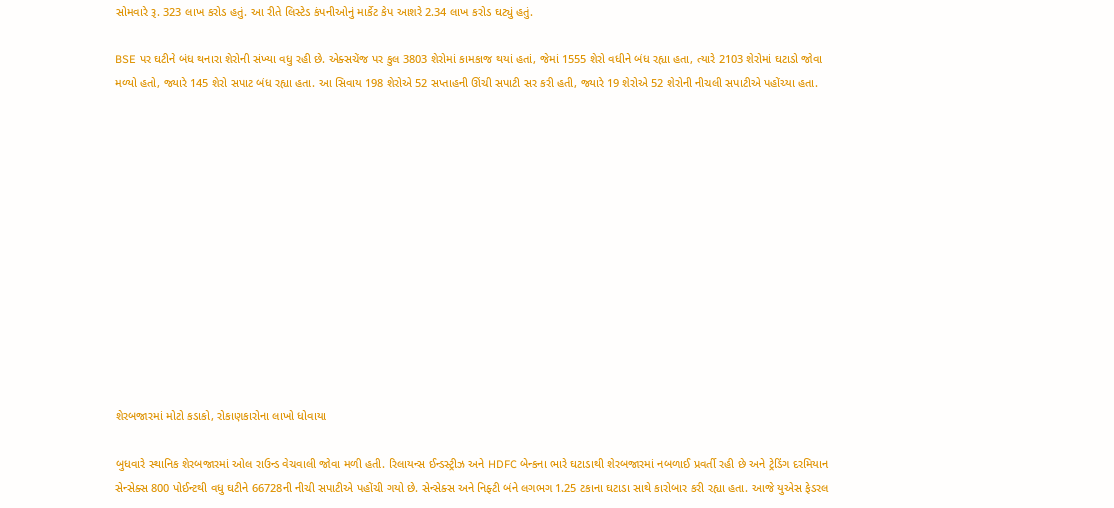સોમવારે રૂ. 323 લાખ કરોડ હતું. આ રીતે લિસ્ટેડ કંપનીઓનું માર્કેટ કેપ આશરે 2.34 લાખ કરોડ ઘટ્યું હતું.

BSE પર ઘટીને બંધ થનારા શેરોની સંખ્યા વધુ રહી છે. એક્સચેંજ પર કુલ 3803 શેરોમાં કામકાજ થયાં હતાં, જેમાં 1555 શેરો વધીને બંધ રહ્યા હતા, ત્યારે 2103 શેરોમાં ઘટાડો જોવા મળ્યો હતો, જ્યારે 145 શેરો સપાટ બંધ રહ્યા હતા. આ સિવાય 198 શેરોએ 52 સપ્તાહની ઊંચી સપાટી સર કરી હતી, જ્યારે 19 શેરોએ 52 શેરોની નીચલી સપાટીએ પહોંચ્યા હતા.













શેરબજારમાં મોટો કડાકો, રોકાણકારોના લાખો ધોવાયા

બુધવારે સ્થાનિક શેરબજારમાં ઓલ રાઉન્ડ વેચવાલી જોવા મળી હતી. રિલાયન્સ ઈન્ડસ્ટ્રીઝ અને HDFC બેન્કના ભારે ઘટાડાથી શેરબજારમાં નબળાઈ પ્રવર્તી રહી છે અને ટ્રેડિંગ દરમિયાન સેન્સેક્સ 800 પોઈન્ટથી વધુ ઘટીને 66728ની નીચી સપાટીએ પહોંચી ગયો છે. સેન્સેક્સ અને નિફ્ટી બંને લગભગ 1.25 ટકાના ઘટાડા સાથે કારોબાર કરી રહ્યા હતા. આજે યુએસ ફેડરલ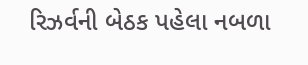રિઝર્વની બેઠક પહેલા નબળા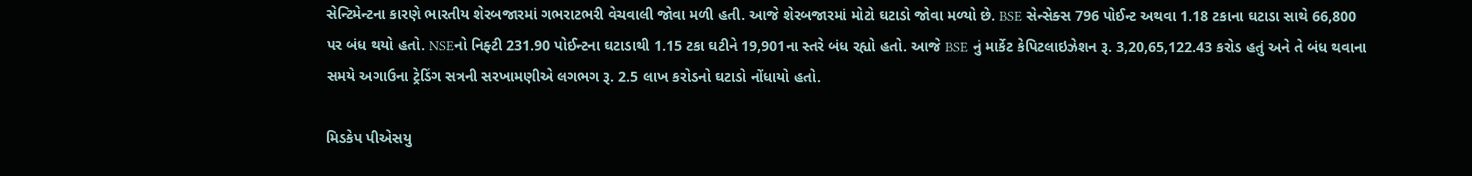સેન્ટિમેન્ટના કારણે ભારતીય શેરબજારમાં ગભરાટભરી વેચવાલી જોવા મળી હતી. આજે શેરબજારમાં મોટો ઘટાડો જોવા મળ્યો છે. BSE સેન્સેક્સ 796 પોઈન્ટ અથવા 1.18 ટકાના ઘટાડા સાથે 66,800 પર બંધ થયો હતો. NSEનો નિફ્ટી 231.90 પોઈન્ટના ઘટાડાથી 1.15 ટકા ઘટીને 19,901ના સ્તરે બંધ રહ્યો હતો. આજે BSE નું માર્કેટ કેપિટલાઇઝેશન રૂ. 3,20,65,122.43 કરોડ હતું અને તે બંધ થવાના સમયે અગાઉના ટ્રેડિંગ સત્રની સરખામણીએ લગભગ રૂ. 2.5 લાખ કરોડનો ઘટાડો નોંધાયો હતો.

મિડકેપ પીએસયુ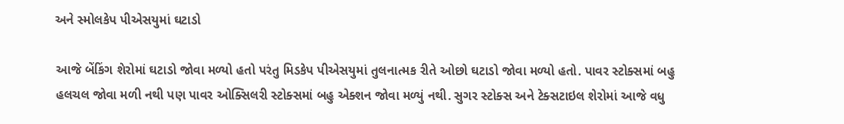અને સ્મોલકેપ પીએસયુમાં ઘટાડો

આજે બેંકિંગ શેરોમાં ઘટાડો જોવા મળ્યો હતો પરંતુ મિડકેપ પીએસયુમાં તુલનાત્મક રીતે ઓછો ઘટાડો જોવા મળ્યો હતો. પાવર સ્ટોક્સમાં બહુ હલચલ જોવા મળી નથી પણ પાવર ઓક્સિલરી સ્ટોક્સમાં બહુ એક્શન જોવા મળ્યું નથી. સુગર સ્ટોક્સ અને ટેક્સટાઇલ શેરોમાં આજે વધુ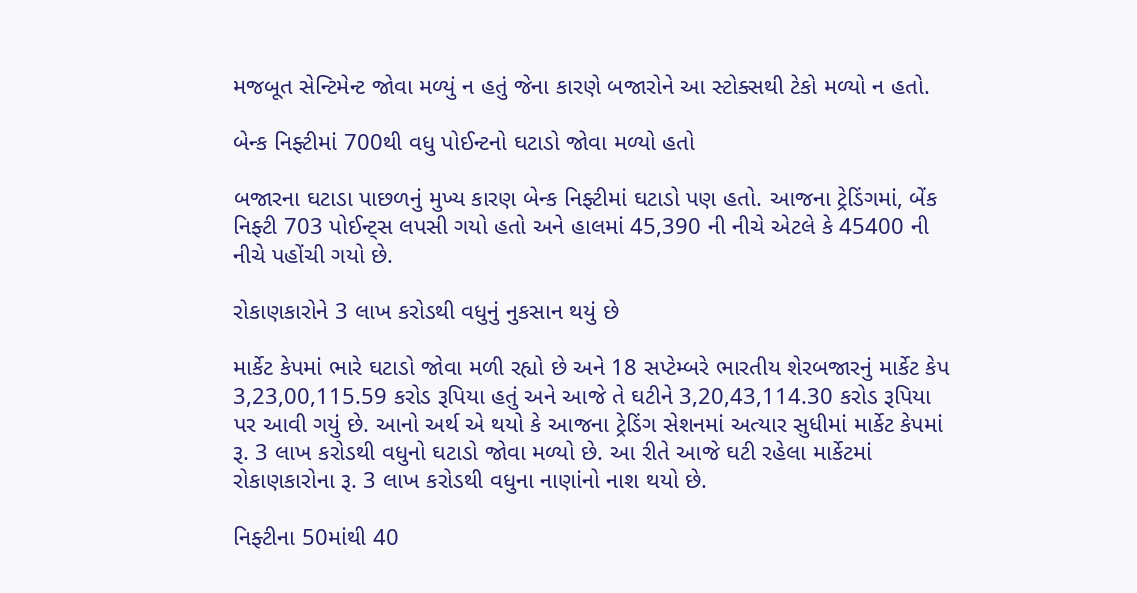મજબૂત સેન્ટિમેન્ટ જોવા મળ્યું ન હતું જેના કારણે બજારોને આ સ્ટોક્સથી ટેકો મળ્યો ન હતો.

બેન્ક નિફ્ટીમાં 700થી વધુ પોઈન્ટનો ઘટાડો જોવા મળ્યો હતો

બજારના ઘટાડા પાછળનું મુખ્ય કારણ બેન્ક નિફ્ટીમાં ઘટાડો પણ હતો. આજના ટ્રેડિંગમાં, બેંક નિફ્ટી 703 પોઈન્ટ્સ લપસી ગયો હતો અને હાલમાં 45,390 ની નીચે એટલે કે 45400 ની નીચે પહોંચી ગયો છે.

રોકાણકારોને 3 લાખ કરોડથી વધુનું નુકસાન થયું છે

માર્કેટ કેપમાં ભારે ઘટાડો જોવા મળી રહ્યો છે અને 18 સપ્ટેમ્બરે ભારતીય શેરબજારનું માર્કેટ કેપ 3,23,00,115.59 કરોડ રૂપિયા હતું અને આજે તે ઘટીને 3,20,43,114.30 કરોડ રૂપિયા પર આવી ગયું છે. આનો અર્થ એ થયો કે આજના ટ્રેડિંગ સેશનમાં અત્યાર સુધીમાં માર્કેટ કેપમાં રૂ. 3 લાખ કરોડથી વધુનો ઘટાડો જોવા મળ્યો છે. આ રીતે આજે ઘટી રહેલા માર્કેટમાં રોકાણકારોના રૂ. 3 લાખ કરોડથી વધુના નાણાંનો નાશ થયો છે.

નિફ્ટીના 50માંથી 40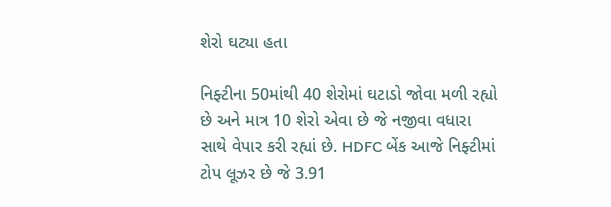શેરો ઘટ્યા હતા

નિફ્ટીના 50માંથી 40 શેરોમાં ઘટાડો જોવા મળી રહ્યો છે અને માત્ર 10 શેરો એવા છે જે નજીવા વધારા સાથે વેપાર કરી રહ્યાં છે. HDFC બેંક આજે નિફ્ટીમાં ટોપ લૂઝર છે જે 3.91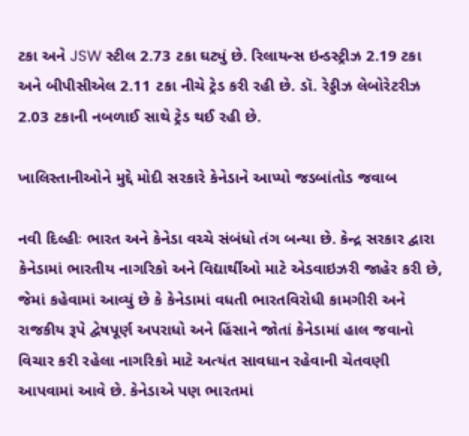ટકા અને JSW સ્ટીલ 2.73 ટકા ઘટ્યું છે. રિલાયન્સ ઇન્ડસ્ટ્રીઝ 2.19 ટકા અને બીપીસીએલ 2.11 ટકા નીચે ટ્રેડ કરી રહી છે. ડૉ. રેડ્ડીઝ લેબોરેટરીઝ 2.03 ટકાની નબળાઈ સાથે ટ્રેડ થઈ રહી છે.

ખાલિસ્તાનીઓને મુદ્દે મોદી સરકારે કેનેડાને આપ્યો જડબાંતોડ જવાબ

નવી દિલ્હીઃ ભારત અને કેનેડા વચ્ચે સંબંધો તંગ બન્યા છે. કેન્દ્ર સરકાર દ્વારા કેનેડામાં ભારતીય નાગરિકો અને વિદ્યાર્થીઓ માટે એડવાઇઝરી જાહેર કરી છે, જેમાં કહેવામાં આવ્યું છે કે કેનેડામાં વધતી ભારતવિરોધી કામગીરી અને રાજકીય રૂપે દ્વેષપૂર્ણ અપરાધો અને હિંસાને જોતાં કેનેડામાં હાલ જવાનો વિચાર કરી રહેલા નાગરિકો માટે અત્યંત સાવધાન રહેવાની ચેતવણી આપવામાં આવે છે. કેનેડાએ પણ ભારતમાં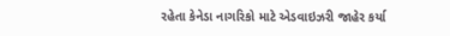રહેતા કેનેડા નાગરિકો માટે એડવાઇઝરી જાહેર કર્યા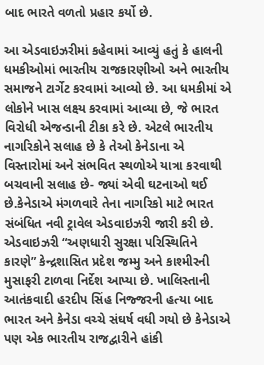બાદ ભારતે વળતો પ્રહાર કર્યો છે.

આ એડવાઇઝરીમાં કહેવામાં આવ્યું હતું કે હાલની ધમકીઓમાં ભારતીય રાજકારણીઓ અને ભારતીય સમાજને ટાર્ગેટ કરવામાં આવ્યો છે. આ ધમકીમાં એ લોકોને ખાસ લક્ષ્ય કરવામાં આવ્યા છે, જે ભારત વિરોધી એજન્ડાની ટીકા કરે છે. એટલે ભારતીય નાગરિકોને સલાહ છે કે તેઓ કેનેડાના એ વિસ્તારોમાં અને સંભવિત સ્થળોએ યાત્રા કરવાથી બચવાની સલાહ છે- જ્યાં એવી ઘટનાઓ થઈ છે.કેનેડાએ મંગળવારે તેના નાગરિકો માટે ભારત સંબંધિત નવી ટ્રાવેલ એડવાઇઝરી જારી કરી છે. એડવાઇઝરી “અણધારી સુરક્ષા પરિસ્થિતિને કારણે” કેન્દ્રશાસિત પ્રદેશ જમ્મુ અને કાશ્મીરની મુસાફરી ટાળવા નિર્દેશ આપ્યા છે. ખાલિસ્તાની આતંકવાદી હરદીપ સિંહ નિજ્જરની હત્યા બાદ ભારત અને કેનેડા વચ્ચે સંઘર્ષ વધી ગયો છે કેનેડાએ પણ એક ભારતીય રાજદ્વારીને હાંકી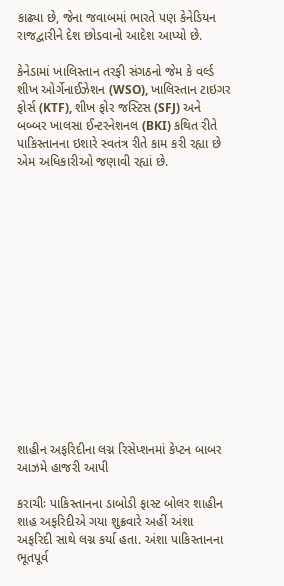કાઢ્યા છે, જેના જવાબમાં ભારતે પણ કેનેડિયન રાજદ્વારીને દેશ છોડવાનો આદેશ આપ્યો છે.

કેનેડામાં ખાલિસ્તાન તરફી સંગઠનો જેમ કે વર્લ્ડ શીખ ઓર્ગેનાઈઝેશન (WSO), ખાલિસ્તાન ટાઇગર ફોર્સ (KTF), શીખ ફોર જસ્ટિસ (SFJ) અને બબ્બર ખાલસા ઈન્ટરનેશનલ (BKI) કથિત રીતે પાકિસ્તાનના ઇશારે સ્વતંત્ર રીતે કામ કરી રહ્યા છે એમ અધિકારીઓ જણાવી રહ્યાં છે.















શાહીન અફરિદીના લગ્ન રિસેપ્શનમાં કેપ્ટન બાબર આઝમે હાજરી આપી

કરાચીઃ પાકિસ્તાનના ડાબોડી ફાસ્ટ બોલર શાહીન શાહ અફરિદીએ ગયા શુક્રવારે અહીં અંશા અફરિદી સાથે લગ્ન કર્યા હતા. અંશા પાકિસ્તાનના ભૂતપૂર્વ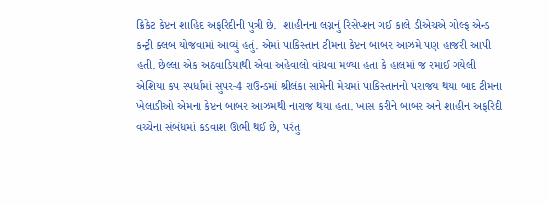ક્રિકેટ કેપ્ટન શાહિદ અફરિદીની પુત્રી છે.  શાહીનના લગ્નનું રિસેપ્શન ગઈ કાલે ડીએચએ ગોલ્ફ એન્ડ કન્ટ્રી ક્લબ યોજવામાં આવ્યું હતું. એમાં પાકિસ્તાન ટીમના કેપ્ટન બાબર આઝમે પણ હાજરી આપી હતી. છેલ્લા એક અઠવાડિયાથી એવા અહેવાલો વાંચવા મળ્યા હતા કે હાલમાં જ રમાઈ ગયેલી એશિયા કપ સ્પર્ધામાં સુપર-4 રાઉન્ડમાં શ્રીલંકા સામેની મેચમાં પાકિસ્તાનનો પરાજય થયા બાદ ટીમના ખેલાડીઓ એમના કેપ્ટન બાબર આઝમથી નારાજ થયા હતા. ખાસ કરીને બાબર અને શાહીન અફરિદી વચ્ચેના સંબંધમાં કડવાશ ઊભી થઈ છે, પરંતુ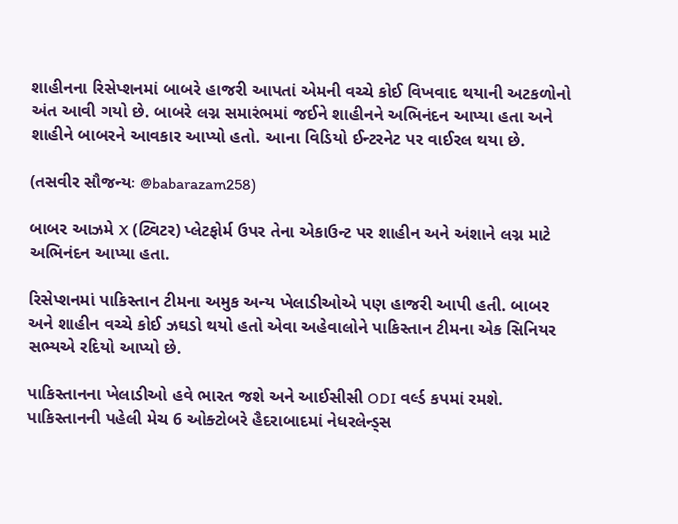શાહીનના રિસેપ્શનમાં બાબરે હાજરી આપતાં એમની વચ્ચે કોઈ વિખવાદ થયાની અટકળોનો અંત આવી ગયો છે. બાબરે લગ્ન સમારંભમાં જઈને શાહીનને અભિનંદન આપ્યા હતા અને શાહીને બાબરને આવકાર આપ્યો હતો. આના વિડિયો ઈન્ટરનેટ પર વાઈરલ થયા છે.

(તસવીર સૌજન્યઃ @babarazam258)

બાબર આઝમે X (ટ્વિટર) પ્લેટફોર્મ ઉપર તેના એકાઉન્ટ પર શાહીન અને અંશાને લગ્ન માટે અભિનંદન આપ્યા હતા.

રિસેપ્શનમાં પાકિસ્તાન ટીમના અમુક અન્ય ખેલાડીઓએ પણ હાજરી આપી હતી. બાબર અને શાહીન વચ્ચે કોઈ ઝઘડો થયો હતો એવા અહેવાલોને પાકિસ્તાન ટીમના એક સિનિયર સભ્યએ રદિયો આપ્યો છે.

પાકિસ્તાનના ખેલાડીઓ હવે ભારત જશે અને આઈસીસી ODI વર્લ્ડ કપમાં રમશે. પાકિસ્તાનની પહેલી મેચ 6 ઓક્ટોબરે હૈદરાબાદમાં નેધરલેન્ડ્સ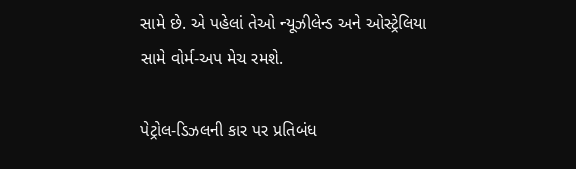સામે છે. એ પહેલાં તેઓ ન્યૂઝીલેન્ડ અને ઓસ્ટ્રેલિયા સામે વોર્મ-અપ મેચ રમશે.

પેટ્રોલ-ડિઝલની કાર પર પ્રતિબંધ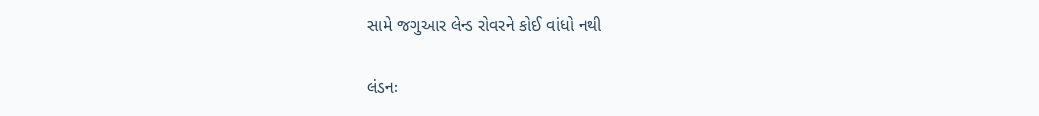સામે જગુઆર લેન્ડ રોવરને કોઈ વાંધો નથી

લંડનઃ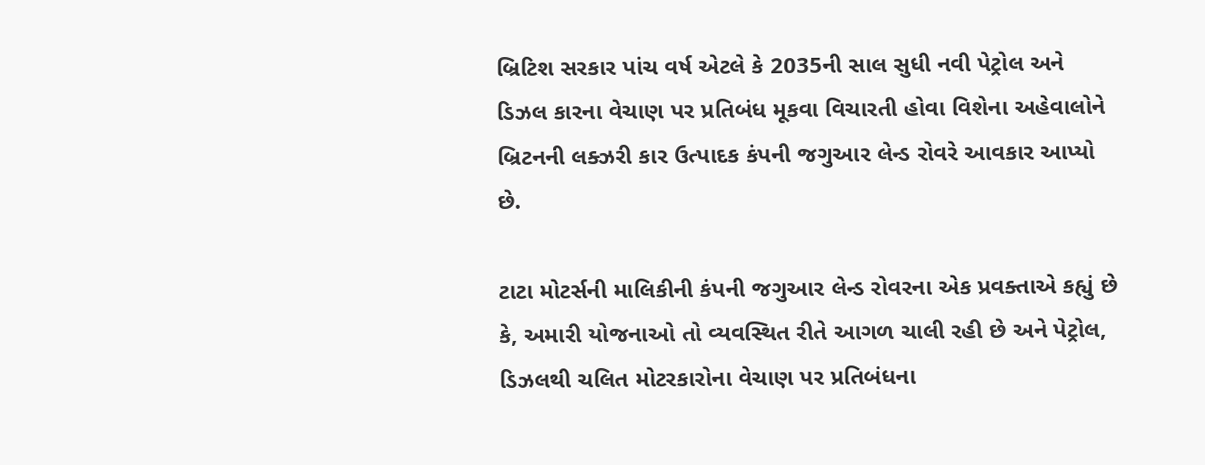બ્રિટિશ સરકાર પાંચ વર્ષ એટલે કે 2035ની સાલ સુધી નવી પેટ્રોલ અને ડિઝલ કારના વેચાણ પર પ્રતિબંધ મૂકવા વિચારતી હોવા વિશેના અહેવાલોને બ્રિટનની લક્ઝરી કાર ઉત્પાદક કંપની જગુઆર લેન્ડ રોવરે આવકાર આપ્યો છે.

ટાટા મોટર્સની માલિકીની કંપની જગુઆર લેન્ડ રોવરના એક પ્રવક્તાએ કહ્યું છે કે, અમારી યોજનાઓ તો વ્યવસ્થિત રીતે આગળ ચાલી રહી છે અને પેટ્રોલ, ડિઝલથી ચલિત મોટરકારોના વેચાણ પર પ્રતિબંધના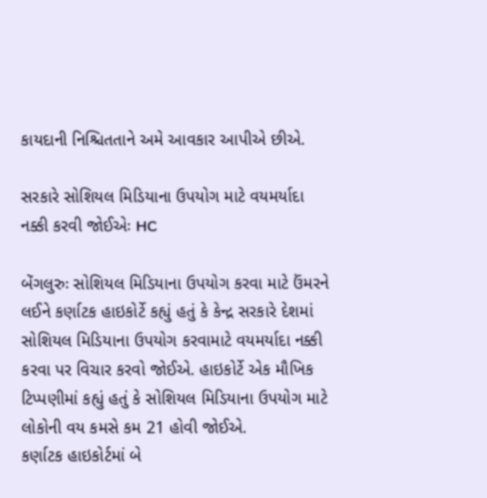કાયદાની નિશ્ચિતતાને અમે આવકાર આપીએ છીએ.

સરકારે સોશિયલ મિડિયાના ઉપયોગ માટે વયમર્યાદા નક્કી કરવી જોઈએઃ HC

બેંગલુરુઃ સોશિયલ મિડિયાના ઉપયોગ કરવા માટે ઉંમરને લઈને કર્ણાટક હાઇકોર્ટે કહ્યું હતું કે કેન્દ્ર સરકારે દેશમાં સોશિયલ મિડિયાના ઉપયોગ કરવામાટે વયમર્યાદા નક્કી કરવા પર વિચાર કરવો જોઈએ. હાઇકોર્ટે એક મૌખિક ટિપ્પણીમાં કહ્યું હતું કે સોશિયલ મિડિયાના ઉપયોગ માટે લોકોની વય કમસે કમ 21 હોવી જોઈએ.
કર્ણાટક હાઇકોર્ટમાં બે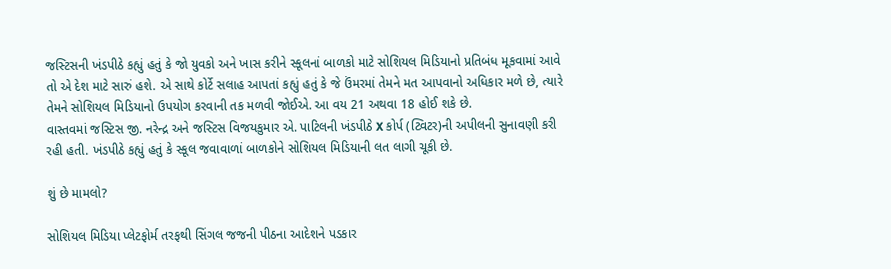જસ્ટિસની ખંડપીઠે કહ્યું હતું કે જો યુવકો અને ખાસ કરીને સ્કૂલનાં બાળકો માટે સોશિયલ મિડિયાનો પ્રતિબંધ મૂકવામાં આવે તો એ દેશ માટે સારું હશે. એ સાથે કોર્ટે સલાહ આપતાં કહ્યું હતું કે જે ઉંમરમાં તેમને મત આપવાનો અધિકાર મળે છે, ત્યારે તેમને સોશિયલ મિડિયાનો ઉપયોગ કરવાની તક મળવી જોઈએ. આ વય 21 અથવા 18 હોઈ શકે છે.
વાસ્તવમાં જસ્ટિસ જી. નરેન્દ્ર અને જસ્ટિસ વિજયકુમાર એ. પાટિલની ખંડપીઠે X કોર્પ (ટ્વિટર)ની અપીલની સુનાવણી કરી રહી હતી. ખંડપીઠે કહ્યું હતું કે સ્કૂલ જવાવાળાં બાળકોને સોશિયલ મિડિયાની લત લાગી ચૂકી છે.

શું છે મામલો?

સોશિયલ મિડિયા પ્લેટફોર્મ તરફથી સિંગલ જજની પીઠના આદેશને પડકાર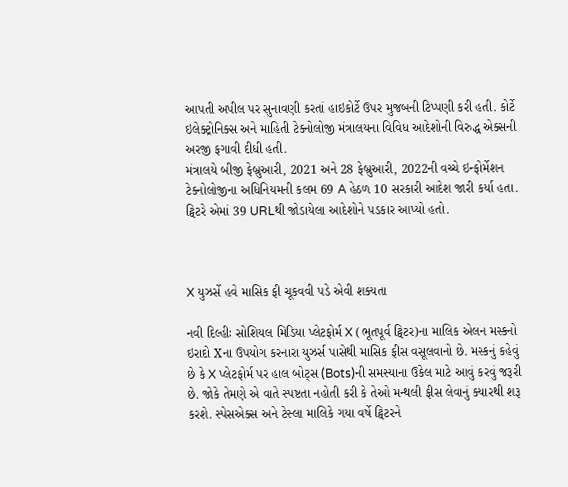આપતી અપીલ પર સુનાવણી કરતાં હાઇકોર્ટે ઉપર મુજબની ટિપ્પણી કરી હતી. કોર્ટે ઇલેક્ટ્રોનિક્સ અને માહિતી ટેક્નોલોજી મંત્રાલયના વિવિધ આદેશોની વિરુદ્ધ એક્સની અરજી ફગાવી દીધી હતી.
મંત્રાલયે બીજી ફેબ્રુઆરી, 2021 અને 28 ફેબ્રુઆરી, 2022ની વચ્ચે ઇન્ફોર્મેશન ટેક્નોલોજીના અધિનિયમની કલમ 69 A હેઠળ 10 સરકારી આદેશ જારી કર્યા હતા. ટ્વિટરે એમાં 39 URLથી જોડાયેલા આદેશોને પડકાર આપ્યો હતો.



X યુઝર્સે હવે માસિક ફી ચૂકવવી પડે એવી શક્યતા

નવી દિલ્હીઃ સોશિયલ મિડિયા પ્લેટફોર્મ X (ભૂતપૂર્વ ટ્વિટર)ના માલિક એલન મસ્કનો ઇરાદો Xના ઉપયોગ કરનારા યુઝર્સ પાસેથી માસિક ફીસ વસૂલવાનો છે. મસ્કનું કહેવું છે કે X પ્લેટફોર્મ પર હાલ બોટ્સ (Bots)ની સમસ્યાના ઉકેલ માટે આવું કરવું જરૂરી છે. જોકે તેમણે એ વાતે સ્પષ્ટતા નહોતી કરી કે તેઓ મન્થલી ફીસ લેવાનું ક્યારથી શરૂ કરશે. સ્પેસએક્સ અને ટેસ્લા માલિકે ગયા વર્ષે ટ્વિટરને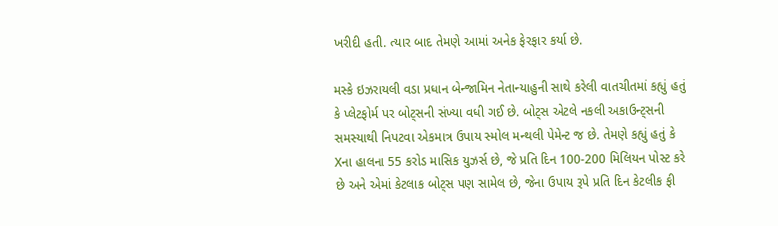ખરીદી હતી. ત્યાર બાદ તેમણે આમાં અનેક ફેરફાર કર્યા છે.

મસ્કે ઇઝરાયલી વડા પ્રધાન બેન્જામિન નેતાન્યાહુની સાથે કરેલી વાતચીતમાં કહ્યું હતું કે પ્લેટફોર્મ પર બોટ્સની સંખ્યા વધી ગઈ છે. બોટ્સ એટલે નકલી અકાઉન્ટ્સની સમસ્યાથી નિપટવા એકમાત્ર ઉપાય સ્મોલ મન્થલી પેમેન્ટ જ છે. તેમણે કહ્યું હતું કે Xના હાલના 55 કરોડ માસિક યુઝર્સ છે, જે પ્રતિ દિન 100-200 મિલિયન પોસ્ટ કરે છે અને એમાં કેટલાક બોટ્સ પણ સામેલ છે, જેના ઉપાય રૂપે પ્રતિ દિન કેટલીક ફી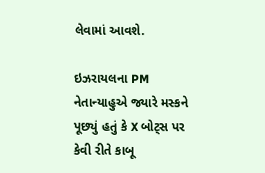લેવામાં આવશે.

ઇઝરાયલના PM નેતાન્યાહુએ જ્યારે મસ્કને પૂછ્યું હતું કે X બોટ્સ પર કેવી રીતે કાબૂ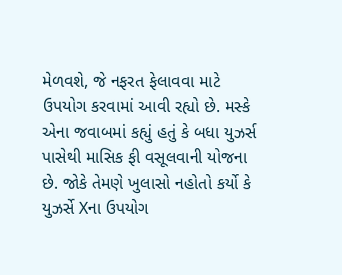મેળવશે, જે નફરત ફેલાવવા માટે ઉપયોગ કરવામાં આવી રહ્યો છે. મસ્કે એના જવાબમાં કહ્યું હતું કે બધા યુઝર્સ પાસેથી માસિક ફી વસૂલવાની યોજના છે. જોકે તેમણે ખુલાસો નહોતો કર્યો કે યુઝર્સે Xના ઉપયોગ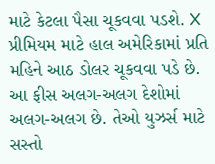માટે કેટલા પૈસા ચૂકવવા પડશે. X પ્રીમિયમ માટે હાલ અમેરિકામાં પ્રતિ મહિને આઠ ડોલર ચૂકવવા પડે છે. આ ફીસ અલગ-અલગ દેશોમાં અલગ-અલગ છે. તેઓ યુઝર્સ માટે સસ્તો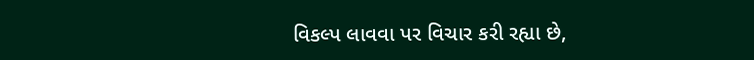વિકલ્પ લાવવા પર વિચાર કરી રહ્યા છે,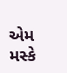એમ મસ્કે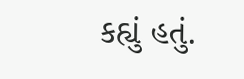કહ્યું હતું.